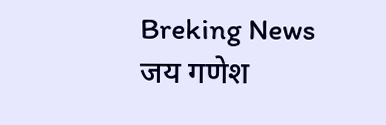Breking News
जय गणेश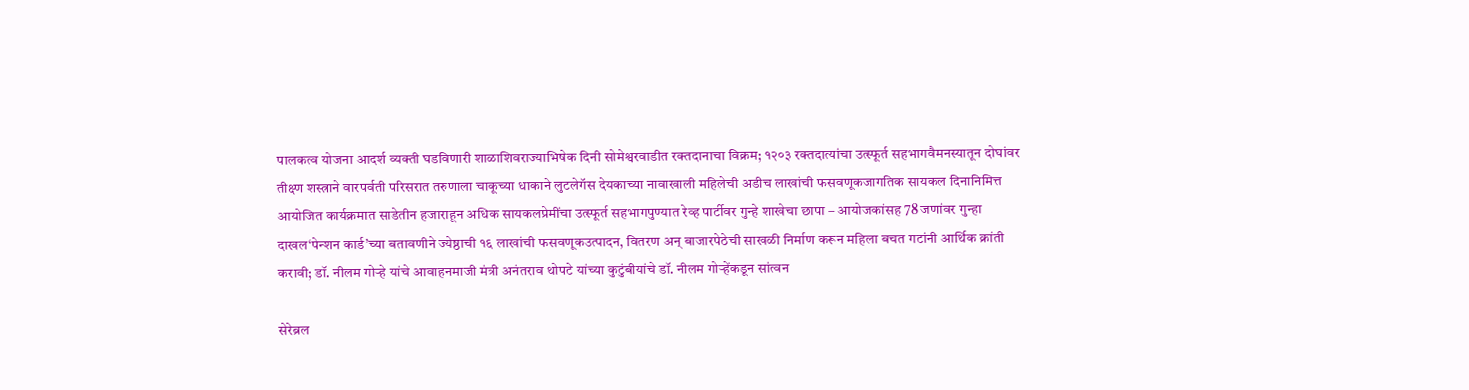पालकत्व योजना आदर्श व्यक्ती घडविणारी शाळाशिवराज्याभिषेक दिनी सोमेश्वरवाडीत रक्तदानाचा विक्रम; १२०३ रक्तदात्यांचा उत्स्फूर्त सहभागवैमनस्यातून दोघांवर तीक्ष्ण शस्त्राने वारपर्वती परिसरात तरुणाला चाकूच्या धाकाने लुटलेगॅस देयकाच्या नावाखाली महिलेची अडीच लाखांची फसवणूकजागतिक सायकल दिनानिमित्त आयोजित कार्यक्रमात साडेतीन हजाराहून अधिक सायकलप्रेमींचा उत्स्फूर्त सहभागपुण्यात रेव्ह पार्टीवर गुन्‍हे शाखेचा छापा – आयोजकांसह 78 जणांवर गुन्‍हा दाखल‘पेन्शन कार्ड’च्या बतावणीने ज्येष्ठाची १६ लाखांची फसवणूकउत्पादन, वितरण अन् बाजारपेठेची साखळी निर्माण करून महिला बचत गटांनी आर्थिक क्रांती करावी; डॉ. नीलम गोऱ्हे यांचे आवाहनमाजी मंत्री अनंतराव थोपटे यांच्या कुटुंबीयांचे डॉ. नीलम गोऱ्हेंकडून सांत्वन

सेरेब्रल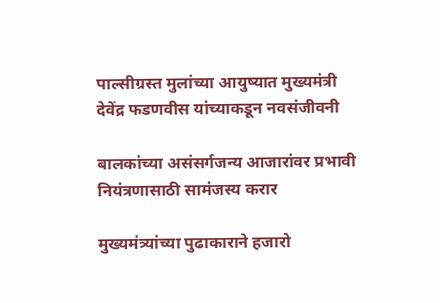पाल्सीग्रस्त मुलांच्या आयुष्यात मुख्यमंत्री देवेंद्र फडणवीस यांच्याकडून नवसंजीवनी

बालकांच्या असंसर्गजन्य आजारांवर प्रभावी नियंत्रणासाठी सामंजस्य करार

मुख्यमंत्र्यांच्या पुढाकाराने हजारो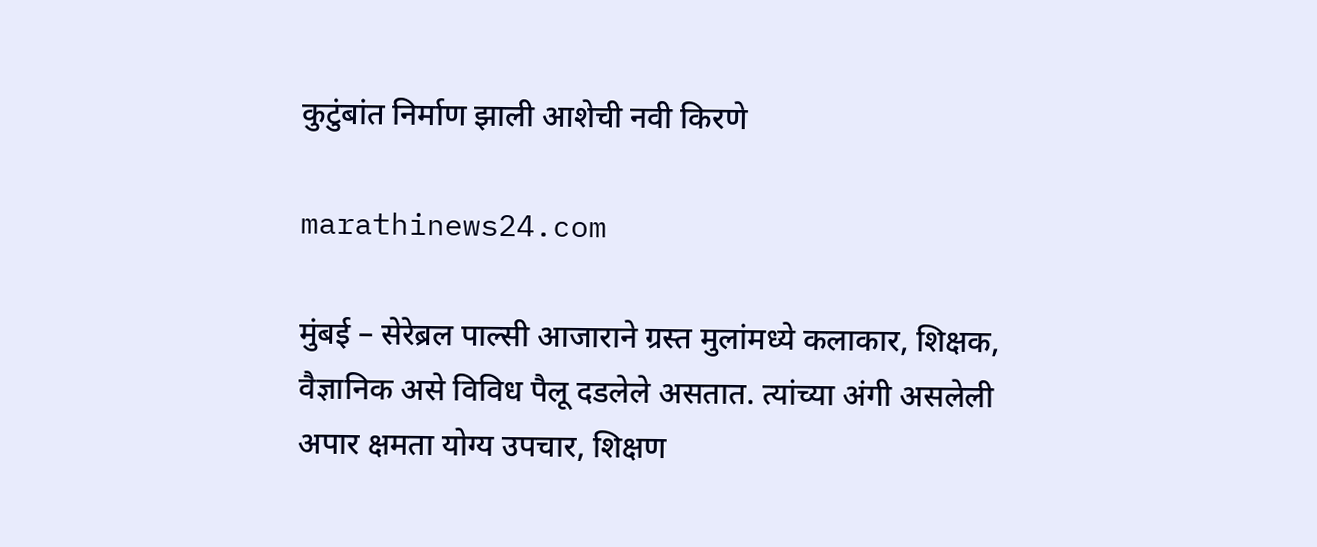कुटुंबांत निर्माण झाली आशेची नवी किरणे

marathinews24.com

मुंबई – सेरेब्रल पाल्सी आजाराने ग्रस्त मुलांमध्ये कलाकार, शिक्षक, वैज्ञानिक असे विविध पैलू दडलेले असतात. त्यांच्या अंगी असलेली अपार क्षमता योग्य उपचार, शिक्षण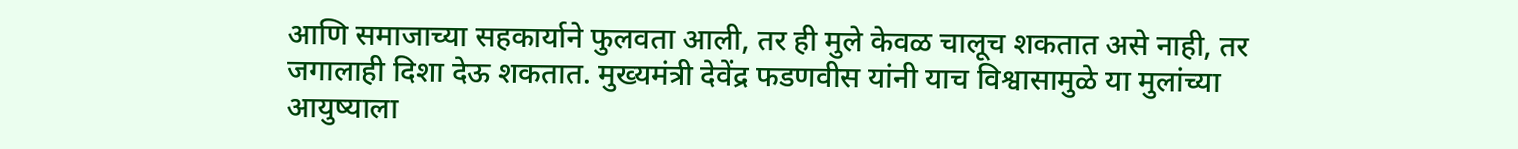आणि समाजाच्या सहकार्याने फुलवता आली, तर ही मुले केवळ चालूच शकतात असे नाही, तर जगालाही दिशा देऊ शकतात. मुख्यमंत्री देवेंद्र फडणवीस यांनी याच विश्वासामुळे या मुलांच्या आयुष्याला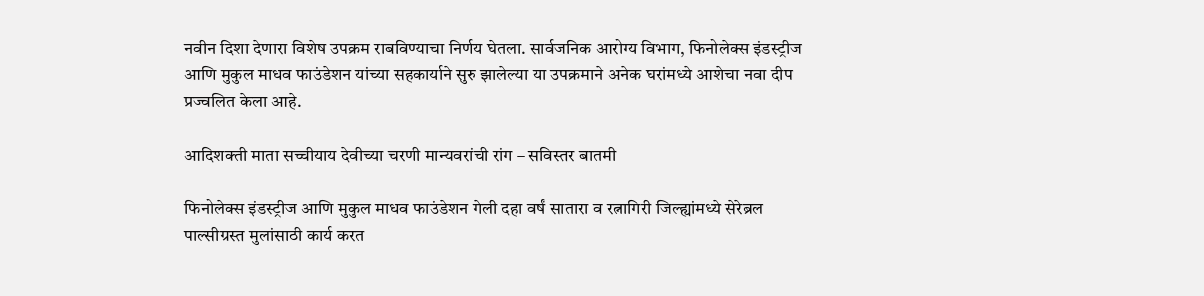नवीन दिशा देणारा विशेष उपक्रम राबविण्याचा निर्णय घेतला. सार्वजनिक आरोग्य विभाग, फिनोलेक्स इंडस्ट्रीज आणि मुकुल माधव फाउंडेशन यांच्या सहकार्याने सुरु झालेल्या या उपक्रमाने अनेक घरांमध्ये आशेचा नवा दीप प्रज्वलित केला आहे.

आदिशक्ती माता सच्चीयाय देवीच्या चरणी मान्यवरांची रांग – सविस्तर बातमी

फिनोलेक्स इंडस्ट्रीज आणि मुकुल माधव फाउंडेशन गेली दहा वर्षं सातारा व रत्नागिरी जिल्ह्यांमध्ये सेरेब्रल पाल्सीग्रस्त मुलांसाठी कार्य करत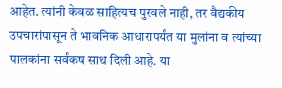आहेत. त्यांनी केवळ साहित्यच पुरवले नाही, तर वैद्यकीय उपचारांपासून ते भावनिक आधारापर्यंत या मुलांना व त्यांच्या पालकांना सर्वंकष साथ दिली आहे. या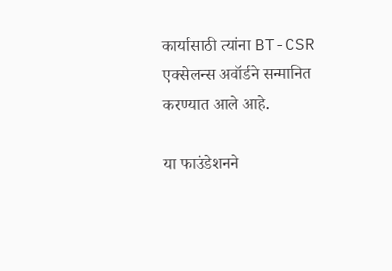कार्यासाठी त्यांना BT-CSR एक्सेलन्स अवॉर्डने सन्मानित करण्यात आले आहे.

या फाउंडेशनने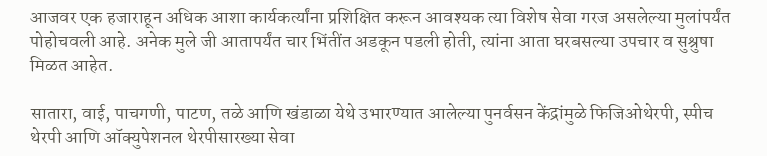आजवर एक हजाराहून अधिक आशा कार्यकर्त्यांना प्रशिक्षित करून आवश्यक त्या विशेष सेवा गरज असलेल्या मुलांपर्यंत पोहोचवली आहे. अनेक मुले जी आतापर्यंत चार भिंतींत अडकून पडली होती, त्यांना आता घरबसल्या उपचार व सुश्रुषा मिळत आहेत.

सातारा, वाई, पाचगणी, पाटण, तळे आणि खंडाळा येथे उभारण्यात आलेल्या पुनर्वसन केंद्रांमुळे फिजिओथेरपी, स्पीच थेरपी आणि ऑक्युपेशनल थेरपीसारख्या सेवा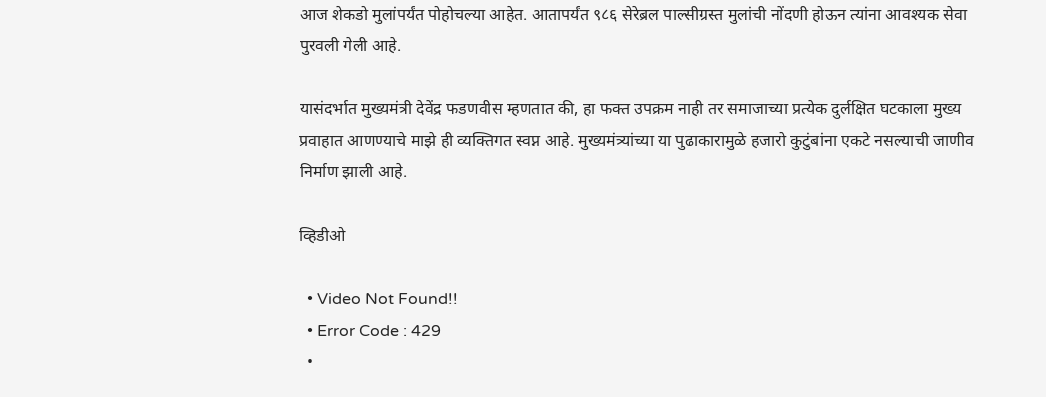आज शेकडो मुलांपर्यंत पोहोचल्या आहेत. आतापर्यंत ९८६ सेरेब्रल पाल्सीग्रस्त मुलांची नोंदणी होऊन त्यांना आवश्यक सेवा पुरवली गेली आहे.

यासंदर्भात मुख्यमंत्री देवेंद्र फडणवीस म्हणतात की, हा फक्त उपक्रम नाही तर समाजाच्या प्रत्येक दुर्लक्षित घटकाला मुख्य प्रवाहात आणण्याचे माझे ही व्यक्तिगत स्वप्न आहे. मुख्यमंत्र्यांच्या या पुढाकारामुळे हजारो कुटुंबांना एकटे नसल्याची जाणीव निर्माण झाली आहे.

व्हिडीओ

  • Video Not Found!!
  • Error Code : 429
  •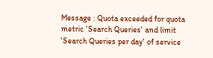Message : Quota exceeded for quota metric 'Search Queries' and limit 'Search Queries per day' of service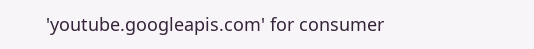'youtube.googleapis.com' for consumer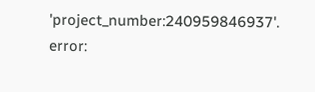'project_number:240959846937'.
error: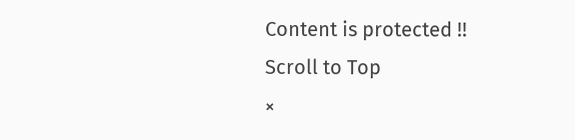Content is protected !!
Scroll to Top
×